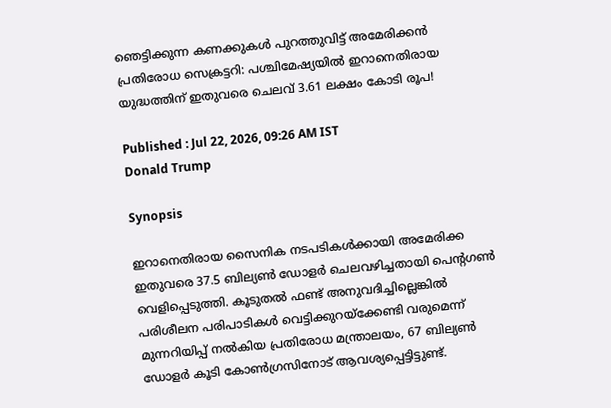ഞെട്ടിക്കുന്ന കണക്കുകൾ പുറത്തുവിട്ട് അമേരിക്കൻ പ്രതിരോധ സെക്രട്ടറി: പശ്ചിമേഷ്യയിൽ ഇറാനെതിരായ യുദ്ധത്തിന് ഇതുവരെ ചെലവ് 3.61 ലക്ഷം കോടി രൂപ!

Published : Jul 22, 2026, 09:26 AM IST
Donald Trump

Synopsis

ഇറാനെതിരായ സൈനിക നടപടികൾക്കായി അമേരിക്ക ഇതുവരെ 37.5 ബില്യൺ ഡോളർ ചെലവഴിച്ചതായി പെന്റഗൺ വെളിപ്പെടുത്തി. കൂടുതൽ ഫണ്ട് അനുവദിച്ചില്ലെങ്കിൽ പരിശീലന പരിപാടികൾ വെട്ടിക്കുറയ്ക്കേണ്ടി വരുമെന്ന് മുന്നറിയിപ്പ് നൽകിയ പ്രതിരോധ മന്ത്രാലയം, 67 ബില്യൺ ഡോളർ കൂടി കോൺഗ്രസിനോട് ആവശ്യപ്പെട്ടിട്ടുണ്ട്.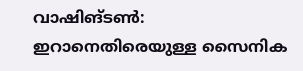വാഷിങ്ടൺ: ഇറാനെതിരെയുള്ള സൈനിക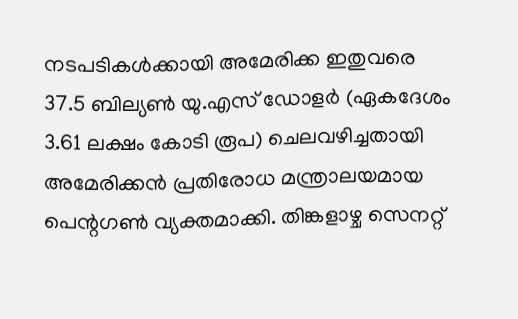നടപടികൾക്കായി അമേരിക്ക ഇതുവരെ 37.5 ബില്യൺ യു.എസ് ഡോളർ (ഏകദേശം 3.61 ലക്ഷം കോടി രൂപ) ചെലവഴിച്ചതായി അമേരിക്കൻ പ്രതിരോധ മന്ത്രാലയമായ പെന്റഗൺ വ്യക്തമാക്കി. തിങ്കളാഴ്ച സെനറ്റ്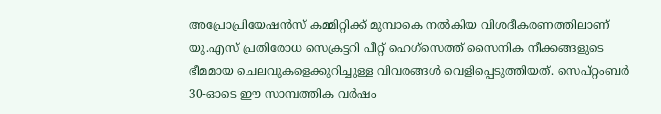അപ്രോപ്രിയേഷൻസ് കമ്മിറ്റിക്ക് മുമ്പാകെ നൽകിയ വിശദീകരണത്തിലാണ് യു.എസ് പ്രതിരോധ സെക്രട്ടറി പീറ്റ് ഹെഗ്സെത്ത് സൈനിക നീക്കങ്ങളുടെ ഭീമമായ ചെലവുകളെക്കുറിച്ചുള്ള വിവരങ്ങൾ വെളിപ്പെടുത്തിയത്. സെപ്റ്റംബർ 30-ഓടെ ഈ സാമ്പത്തിക വർഷം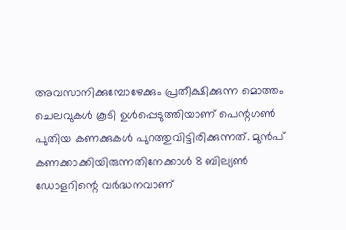അവസാനിക്കുമ്പോഴേക്കും പ്രതീക്ഷിക്കുന്ന മൊത്തം ചെലവുകൾ കൂടി ഉൾപ്പെടുത്തിയാണ് പെന്റഗൺ പുതിയ കണക്കുകൾ പുറത്തുവിട്ടിരിക്കുന്നത്. മുൻപ് കണക്കാക്കിയിരുന്നതിനേക്കാൾ 8 ബില്യൺ ഡോളറിന്റെ വർദ്ധനവാണ്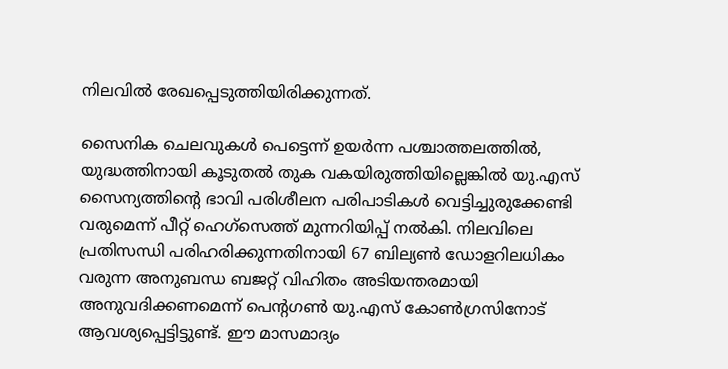നിലവിൽ രേഖപ്പെടുത്തിയിരിക്കുന്നത്.

സൈനിക ചെലവുകൾ പെട്ടെന്ന് ഉയർന്ന പശ്ചാത്തലത്തിൽ, യുദ്ധത്തിനായി കൂടുതൽ തുക വകയിരുത്തിയില്ലെങ്കിൽ യു.എസ് സൈന്യത്തിന്റെ ഭാവി പരിശീലന പരിപാടികൾ വെട്ടിച്ചുരുക്കേണ്ടി വരുമെന്ന് പീറ്റ് ഹെഗ്സെത്ത് മുന്നറിയിപ്പ് നൽകി. നിലവിലെ പ്രതിസന്ധി പരിഹരിക്കുന്നതിനായി 67 ബില്യൺ ഡോളറിലധികം വരുന്ന അനുബന്ധ ബജറ്റ് വിഹിതം അടിയന്തരമായി അനുവദിക്കണമെന്ന് പെന്റഗൺ യു.എസ് കോൺഗ്രസിനോട് ആവശ്യപ്പെട്ടിട്ടുണ്ട്. ഈ മാസമാദ്യം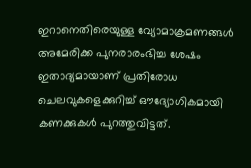ഇറാനെതിരെയുള്ള വ്യോമാക്രമണങ്ങൾ അമേരിക്ക പുനരാരംഭിച്ച ശേഷം ഇതാദ്യമായാണ് പ്രതിരോധ ചെലവുകളെക്കുറിച്ച് ഔദ്യോഗികമായി കണക്കുകൾ പുറത്തുവിട്ടത്.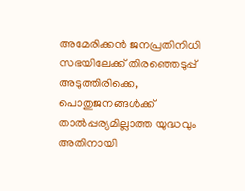അമേരിക്കൻ ജനപ്രതിനിധി സഭയിലേക്ക് തിരഞ്ഞെടുപ്പ് അടുത്തിരിക്കെ, പൊതുജനങ്ങൾക്ക് താൽപ്പര്യമില്ലാത്ത യുദ്ധവും അതിനായി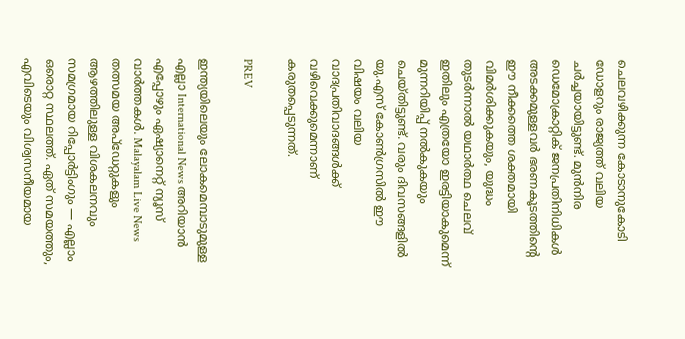ചെലവഴിക്കുന്ന കോടാനുകോടി ഡോളറും രാജ്യത്ത് വലിയ ചർച്ചയായിട്ടുണ്ട്. മുൻനിര ഡെമോക്രാറ്റിക് ജനപ്രതിനിധികൾ അടക്കമുള്ളവർ ഭരണകൂടത്തിന്റെ ഈ നീക്കത്തെ ശക്തമായി വിമർശിക്കുകയും, യുദ്ധം തുടർന്നാൽ യഥാർത്ഥ ചെലവ് ഇതിലും എത്രയോ ഇരട്ടിയാകുമെന്ന് മുന്നറിയിപ്പ് നൽകുകയും ചെയ്തിട്ടുണ്ട്. വരും ദിവസങ്ങളിൽ യു.എസ് കോൺഗ്രസിൽ ഈ വിഷയം വലിയ വാദപ്രതിവാദങ്ങൾക്ക് വഴിവെക്കുമെന്നാണ് കരുതപ്പെടുന്നത്.

PREV

ഇന്ത്യയിലെയും ലോകമെമ്പാടുമുള്ള എല്ലാ International News അറിയാൻ എപ്പോഴും ഏഷ്യാനെറ്റ് ന്യൂസ് വാർത്തകൾ. Malayalam Live News  തത്സമയ അപ്‌ഡേറ്റുകളും ആഴത്തിലുള്ള വിശകലനവും സമഗ്രമായ റിപ്പോർട്ടിംഗും — എല്ലാം ഒരൊറ്റ സ്ഥലത്ത്. ഏത് സമയത്തും, എവിടെയും വിശ്വസനീയമായ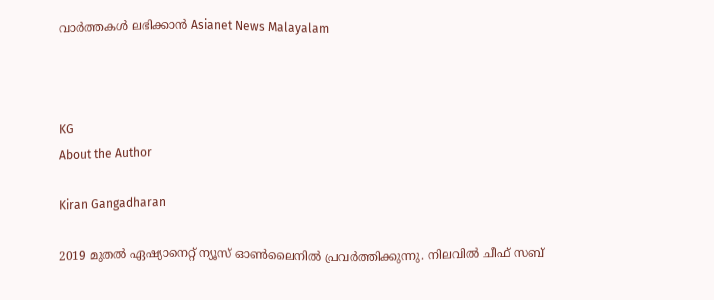വാർത്തകൾ ലഭിക്കാൻ Asianet News Malayalam



KG
About the Author

Kiran Gangadharan

2019 മുതല്‍ ഏഷ്യാനെറ്റ് ന്യൂസ് ഓണ്‍ലൈനില്‍ പ്രവര്‍ത്തിക്കുന്നു. നിലവില്‍ ചീഫ് സബ്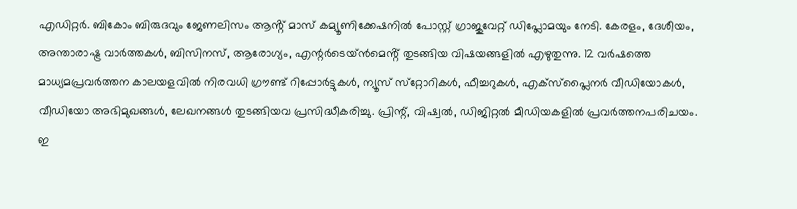എഡിറ്റർ. ബികോം ബിരുദവും ജേണലിസം ആൻ്റ് മാസ് കമ്യൂണിക്കേഷനിൽ പോസ്റ്റ് ഗ്രാജുവേറ്റ് ഡിപ്ലോമയും നേടി. കേരളം, ദേശീയം, അന്താരാഷ്ട്ര വാര്‍ത്തകള്‍, ബിസിനസ്, ആരോഗ്യം, എന്റർടെയ്ൻമെൻ്റ് തുടങ്ങിയ വിഷയങ്ങളില്‍ എഴുതുന്നു. 12 വര്‍ഷത്തെ മാധ്യമപ്രവര്‍ത്തന കാലയളവില്‍ നിരവധി ഗ്രൗണ്ട് റിപ്പോര്‍ട്ടുകള്‍, ന്യൂസ് സ്‌റ്റോറികള്‍, ഫീച്ചറുകള്‍, എക്‌സ്‌പ്ലൈന‍ർ വീഡിയോകൾ, വീഡിയോ അഭിമുഖങ്ങള്‍, ലേഖനങ്ങള്‍ തുടങ്ങിയവ പ്രസിദ്ധീകരിച്ചു. പ്രിന്റ്, വിഷ്വല്‍, ഡിജിറ്റല്‍ മീഡിയകളില്‍ പ്രവര്‍ത്തനപരിചയം. ഇ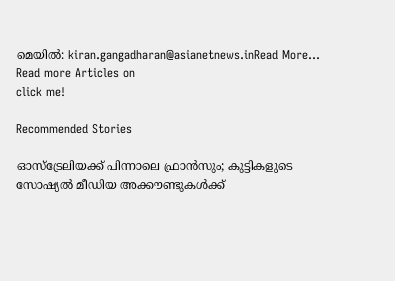മെയില്‍: kiran.gangadharan@asianetnews.inRead More...
Read more Articles on
click me!

Recommended Stories

ഓസ്‌ട്രേലിയക്ക് പിന്നാലെ ഫ്രാൻസും; കുട്ടികളുടെ സോഷ്യൽ മീഡിയ അക്കൗണ്ടുകൾക്ക്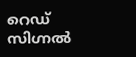റെഡ് സിഗ്നൽ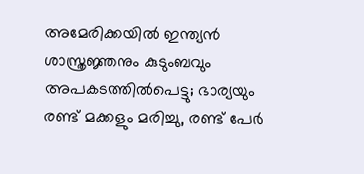അമേരിക്കയിൽ ഇന്ത്യൻ ശാസ്ത്രജ്ഞനും കുടുംബവും അപകടത്തിൽപെട്ടു; ഭാര്യയും രണ്ട് മക്കളും മരിച്ചു, രണ്ട് പേർ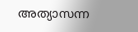അത്യാസന്ന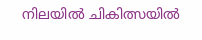നിലയിൽ ചികിത്സയിൽ